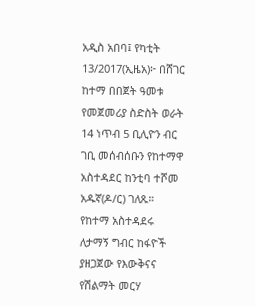አዲስ አበባ፤ የካቲት 13/2017(ኢዜአ)፦ በሸገር ከተማ በበጀት ዓመቱ የመጀመሪያ ስድስት ወራት 14 ነጥብ 5 ቢሊዮን ብር ገቢ መሰብሰቡን የከተማዋ አስተዳደር ከንቲባ ተሾመ አዱኛ(ዶ/ር) ገለጹ።
የከተማ አስተዳደሩ ለታማኝ ግብር ከፋዮች ያዘጋጀው የእውቅናና የሽልማት መርሃ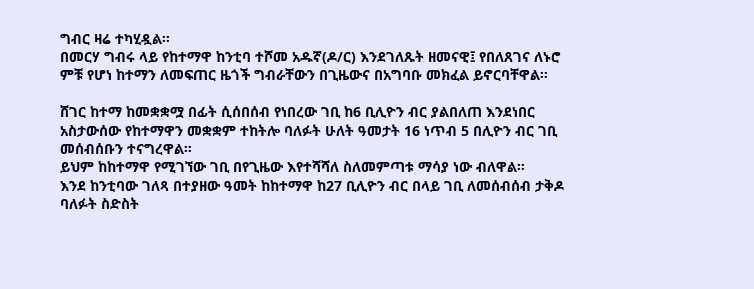ግብር ዛሬ ተካሂዷል።
በመርሃ ግብሩ ላይ የከተማዋ ከንቲባ ተሾመ አዱኛ(ዶ/ር) እንደገለጹት ዘመናዊ፤ የበለጸገና ለኑሮ ምቹ የሆነ ከተማን ለመፍጠር ዜጎች ግብራቸውን በጊዜውና በአግባቡ መክፈል ይኖርባቸዋል።

ሸገር ከተማ ከመቋቋሟ በፊት ሲሰበሰብ የነበረው ገቢ ከ6 ቢሊዮን ብር ያልበለጠ እንደነበር አስታውሰው የከተማዋን መቋቋም ተከትሎ ባለፉት ሁለት ዓመታት 16 ነጥብ 5 በሊዮን ብር ገቢ መሰብሰቡን ተናግረዋል።
ይህም ከከተማዋ የሚገኘው ገቢ በየጊዜው እየተሻሻለ ስለመምጣቱ ማሳያ ነው ብለዋል።
እንደ ከንቲባው ገለጻ በተያዘው ዓመት ከከተማዋ ከ27 ቢሊዮን ብር በላይ ገቢ ለመሰብሰብ ታቅዶ ባለፉት ስድስት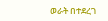ወራት በተደረገ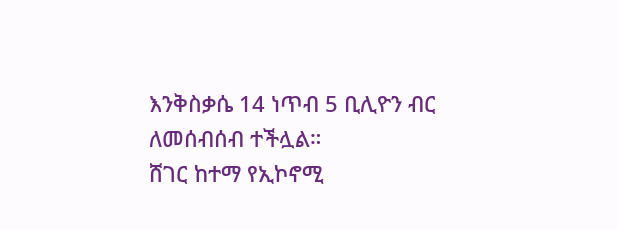እንቅስቃሴ 14 ነጥብ 5 ቢሊዮን ብር ለመሰብሰብ ተችሏል።
ሸገር ከተማ የኢኮኖሚ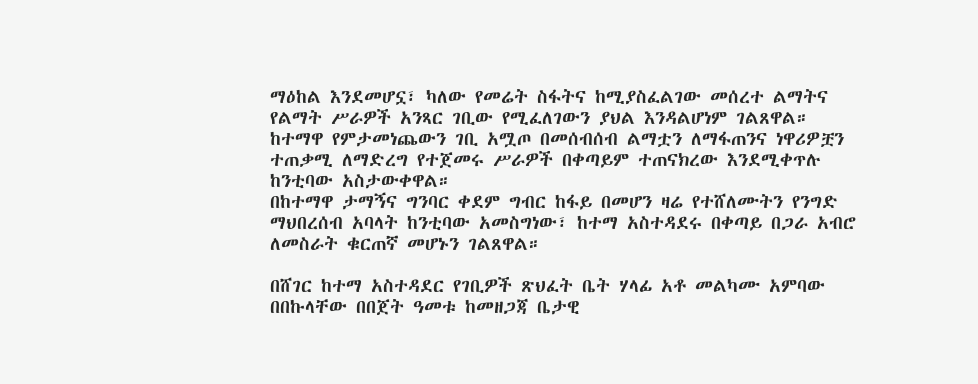ማዕከል እንደመሆኗ፣ ካለው የመሬት ስፋትና ከሚያስፈልገው መሰረተ ልማትና የልማት ሥራዎች አንጻር ገቢው የሚፈለገውን ያህል እንዳልሆነም ገልጸዋል።
ከተማዋ የምታመነጨውን ገቢ አሟጦ በመሰብሰብ ልማቷን ለማፋጠንና ነዋሪዎቿን ተጠቃሚ ለማድረግ የተጀመሩ ሥራዎች በቀጣይም ተጠናክረው እንደሚቀጥሉ ከንቲባው አስታውቀዋል።
በከተማዋ ታማኝና ግንባር ቀደም ግብር ከፋይ በመሆን ዛሬ የተሸለሙትን የንግድ ማህበረሰብ አባላት ከንቲባው አመስግነው፣ ከተማ አስተዳደሩ በቀጣይ በጋራ አብሮ ለመስራት ቁርጠኛ መሆኑን ገልጸዋል።

በሸገር ከተማ አስተዳደር የገቢዎች ጽህፈት ቤት ሃላፊ አቶ መልካሙ አምባው በበኩላቸው በበጀት ዓመቱ ከመዘጋጃ ቤታዊ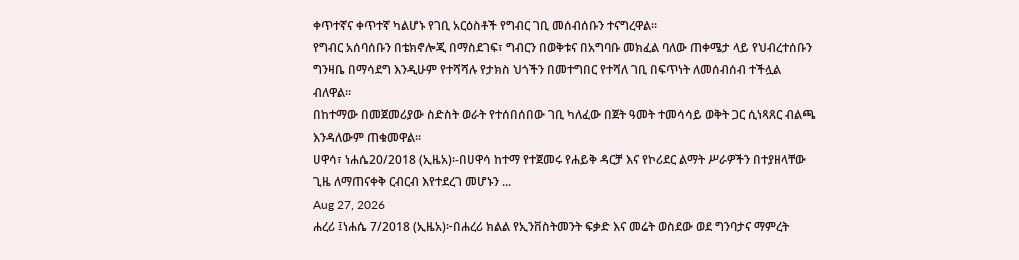ቀጥተኛና ቀጥተኛ ካልሆኑ የገቢ አርዕስቶች የግብር ገቢ መሰብሰቡን ተናግረዋል።
የግብር አሰባሰቡን በቴክኖሎጂ በማስደገፍ፣ ግብርን በወቅቱና በአግባቡ መክፈል ባለው ጠቀሜታ ላይ የህብረተሰቡን ግንዛቤ በማሳደግ እንዲሁም የተሻሻሉ የታክስ ህጎችን በመተግበር የተሻለ ገቢ በፍጥነት ለመሰብሰብ ተችሏል ብለዋል።
በከተማው በመጀመሪያው ስድስት ወራት የተሰበሰበው ገቢ ካለፈው በጀት ዓመት ተመሳሳይ ወቅት ጋር ሲነጻጸር ብልጫ እንዳለውም ጠቁመዋል።
ሀዋሳ፣ ነሐሴ20/2018 (ኢዜአ)፡-በሀዋሳ ከተማ የተጀመሩ የሐይቅ ዳርቻ እና የኮሪደር ልማት ሥራዎችን በተያዘላቸው ጊዜ ለማጠናቀቅ ርብርብ እየተደረገ መሆኑን ...
Aug 27, 2026
ሐረሪ ፤ነሐሴ 7/2018 (ኢዜአ)፦በሐረሪ ክልል የኢንቨስትመንት ፍቃድ እና መሬት ወስደው ወደ ግንባታና ማምረት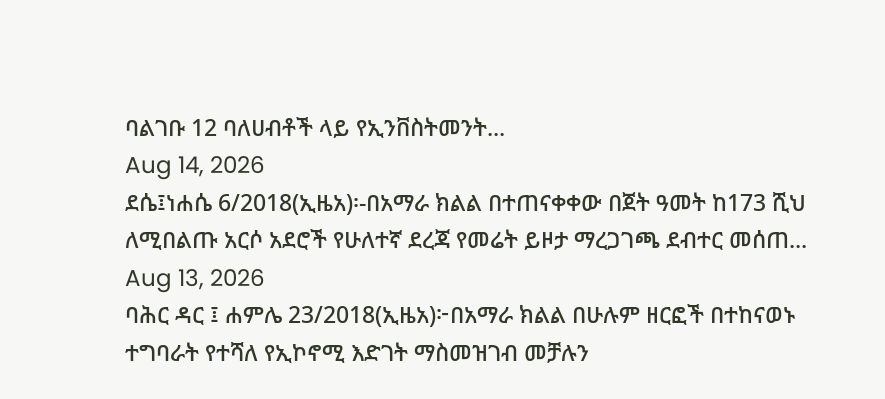ባልገቡ 12 ባለሀብቶች ላይ የኢንቨስትመንት...
Aug 14, 2026
ደሴ፤ነሐሴ 6/2018(ኢዜአ)፡-በአማራ ክልል በተጠናቀቀው በጀት ዓመት ከ173 ሺህ ለሚበልጡ አርሶ አደሮች የሁለተኛ ደረጃ የመሬት ይዞታ ማረጋገጫ ደብተር መሰጠ...
Aug 13, 2026
ባሕር ዳር ፤ ሐምሌ 23/2018(ኢዜአ)፦በአማራ ክልል በሁሉም ዘርፎች በተከናወኑ ተግባራት የተሻለ የኢኮኖሚ እድገት ማስመዝገብ መቻሉን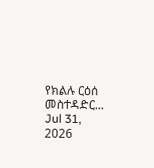የክልሉ ርዕሰ መስተዳድር...
Jul 31, 2026